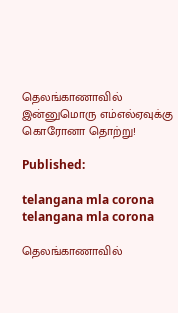தெலங்காணாவில் இன்னுமொரு எம்எல்ஏவுக்கு கொரோனா தொற்று!

Published:

telangana mla corona
telangana mla corona

தெலங்காணாவில்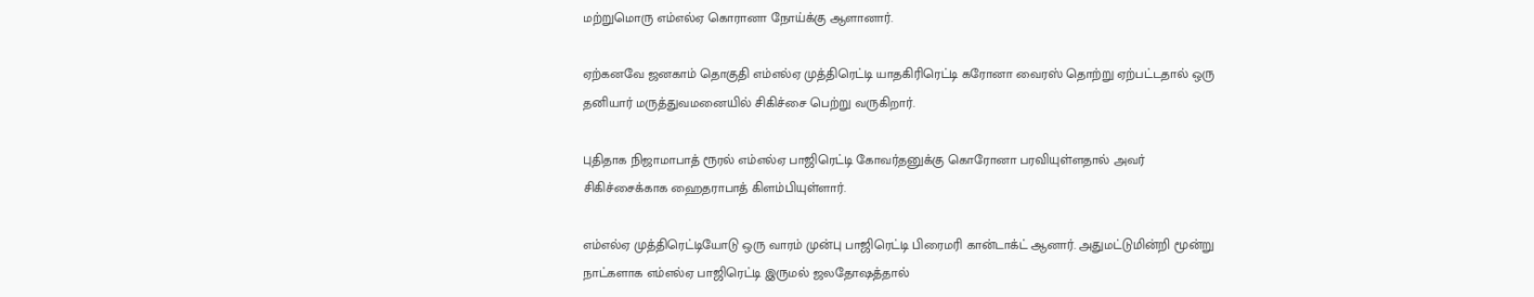மற்றுமொரு எம்எல்ஏ கொரானா நோய்க்கு ஆளானார்.

ஏற்கனவே ஜனகாம் தொகுதி எம்எல்ஏ முத்திரெட்டி யாதகிரிரெட்டி கரோனா வைரஸ் தொற்று ஏற்பட்டதால் ஒரு தனியார் மருத்துவமனையில் சிகிச்சை பெற்று வருகிறார்.

புதிதாக நிஜாமாபாத் ரூரல் எம்எல்ஏ பாஜிரெட்டி கோவர்தனுக்கு கொரோனா பரவியுள்ளதால் அவர் சிகிச்சைக்காக ஹைதராபாத் கிளம்பியுள்ளார்.

எம்எல்ஏ முத்திரெட்டியோடு ஒரு வாரம் முன்பு பாஜிரெட்டி பிரைமரி கான்டாக்ட் ஆனார். அதுமட்டுமின்றி மூன்று நாட்களாக எம்எல்ஏ பாஜிரெட்டி இருமல் ஜலதோஷத்தால்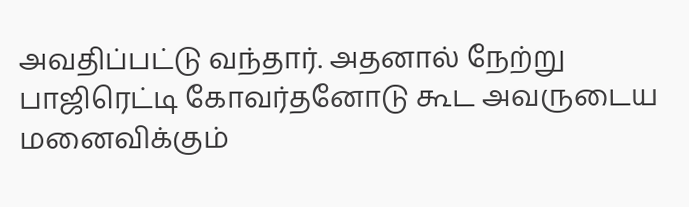அவதிப்பட்டு வந்தார். அதனால் நேற்று பாஜிரெட்டி கோவர்தனோடு கூட அவருடைய மனைவிக்கும்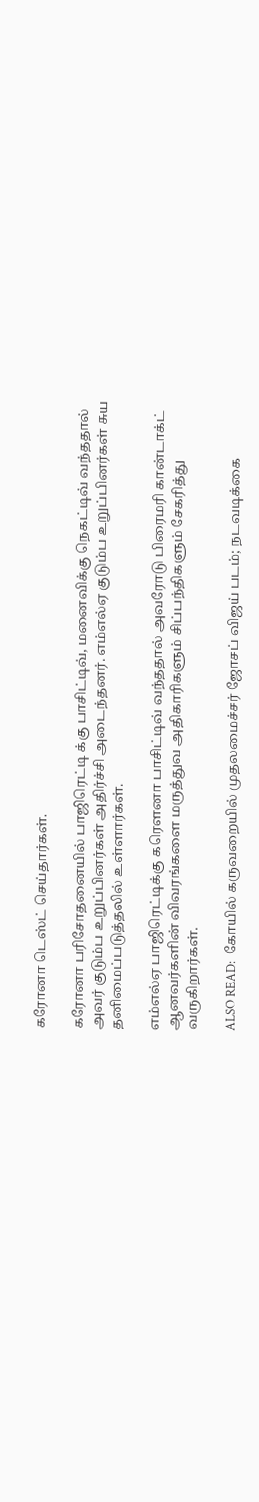கரோனா டெஸ்ட் செய்தார்கள்.

கரோனா பரிசோதனையில் பாஜிரெட்டி க்கு பாசிட்டிவ், மனைவிக்கு நெகட்டிவ் வந்ததால் அவர் குடும்ப உறுப்பினர்கள் அதிர்ச்சி அடைந்தனர். எம்எல்ஏ குடும்ப உறுப்பினர்கள் சுய தனிமைப்படுத்தலில் உள்ளார்கள்.

எம்எல்ஏ பாஜிரெட்டிக்கு கரௌனா பாசிட்டிவ் வந்ததால் அவரோடு பிரைமரி கான்டாக்ட் ஆனவர்களின் விவரங்களை மருத்துவ அதிகாரிகளும் சிப்பந்திகளும் சேகரித்து வருகிறார்கள்.

ALSO READ:  கோயில் கருவறையில் முதலமைச்சர் ஜோசப் விஜய் படம்; நடவடிக்கை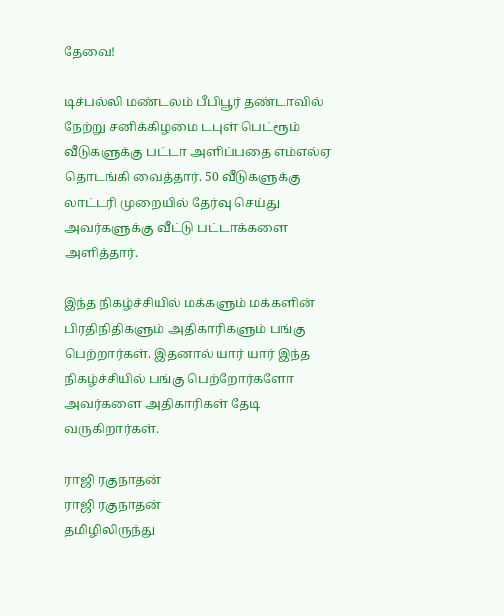தேவை!

டிச்பல்லி மண்டலம் பீபிபூர் தண்டாவில் நேற்று சனிக்கிழமை டபுள் பெட்ரூம் வீடுகளுக்கு பட்டா அளிப்பதை எம்எல்ஏ தொடங்கி வைத்தார். 50 வீடுகளுக்கு லாட்டரி முறையில் தேர்வு செய்து அவர்களுக்கு வீட்டு பட்டாக்களை அளித்தார்.

இந்த நிகழ்ச்சியில் மக்களும் மக்களின் பிரதிநிதிகளும் அதிகாரிகளும் பங்கு பெற்றார்கள். இதனால் யார் யார் இந்த நிகழ்ச்சியில் பங்கு பெற்றோர்களோ அவர்களை அதிகாரிகள் தேடி வருகிறார்கள்.

ராஜி ரகுநாதன்
ராஜி ரகுநாதன்
தமிழிலிருந்து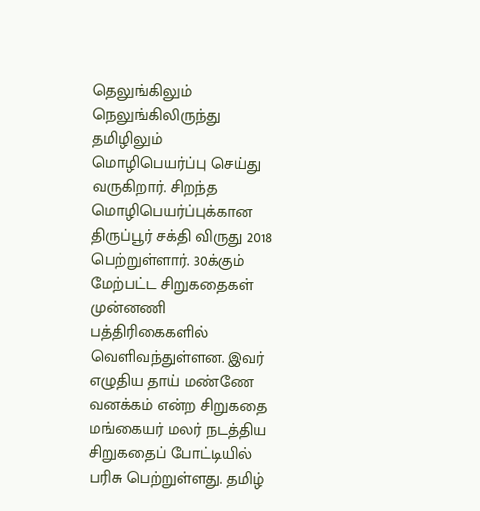தெலுங்கிலும் நெலுங்கிலிருந்து தமிழிலும் மொழிபெயர்ப்பு செய்து வருகிறார். சிறந்த மொழிபெயர்ப்புக்கான திருப்பூர் சக்தி விருது 2018 பெற்றுள்ளார். 30க்கும் மேற்பட்ட சிறுகதைகள் முன்னணி பத்திரிகைகளில் வெளிவந்துள்ளன. இவர் எழுதிய தாய் மண்ணே வனக்கம் என்ற சிறுகதை மங்கையர் மலர் நடத்திய சிறுகதைப் போட்டியில் பரிசு பெற்றுள்ளது. தமிழ்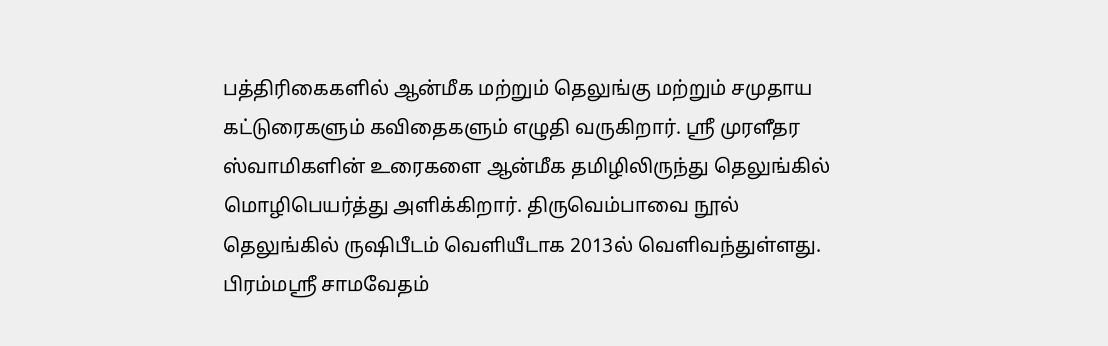பத்திரிகைகளில் ஆன்மீக மற்றும் தெலுங்கு மற்றும் சமுதாய கட்டுரைகளும் கவிதைகளும் எழுதி வருகிறார். ஸ்ரீ முரளீதர ஸ்வாமிகளின் உரைகளை ஆன்மீக தமிழிலிருந்து தெலுங்கில் மொழிபெயர்த்து அளிக்கிறார். திருவெம்பாவை நூல் தெலுங்கில் ருஷிபீடம் வெளியீடாக 2013ல் வெளிவந்துள்ளது. பிரம்மஸ்ரீ சாமவேதம்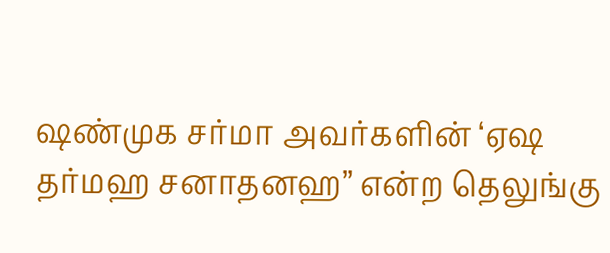ஷண்முக சர்மா அவர்களின் ‘ஏஷ தர்மஹ சனாதனஹ” என்ற தெலுங்கு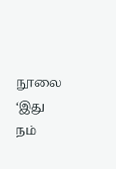நூலை ‘இது நம்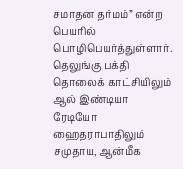சமாதன தர்மம்” என்ற பெயரில் பொழிபெயர்த்துள்ளார். தெலுங்கு பக்தி தொலைக் காட்சியிலும் ஆல் இண்டியா ரேடியோ ஹைதராபாதிலும் சமுதாய, ஆன்மீக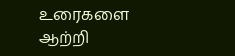உரைகளை ஆற்றி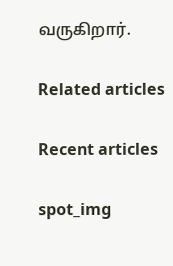வருகிறார்.

Related articles

Recent articles

spot_img